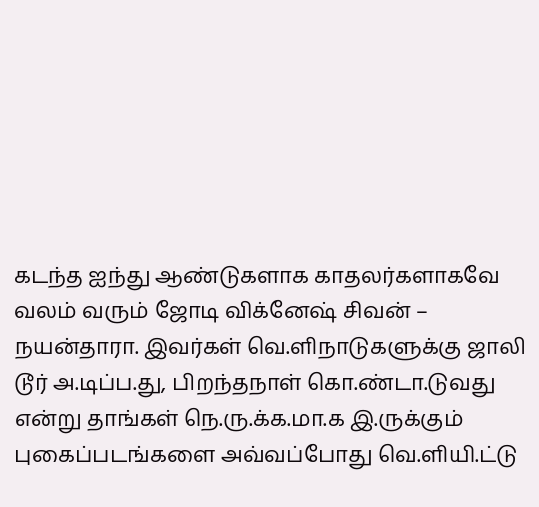கடந்த ஐந்து ஆண்டுகளாக காதலர்களாகவே வலம் வரும் ஜோடி விக்னேஷ் சிவன் – நயன்தாரா. இவர்கள் வெ.ளிநாடுகளுக்கு ஜாலி டூர் அ.டிப்ப.து, பிறந்தநாள் கொ.ண்டா.டுவது என்று தாங்கள் நெ.ரு.க்க.மா.க இ.ருக்கும் புகைப்படங்களை அவ்வப்போது வெ.ளியி.ட்டு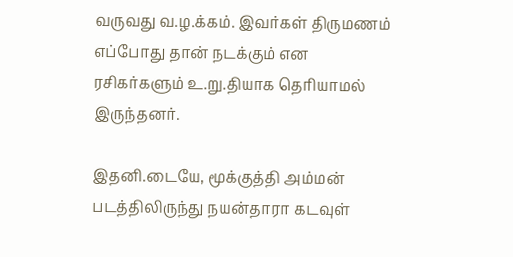வருவது வ.ழ.க்கம். இவர்கள் திருமணம் எப்போது தான் நடக்கும் என ரசிகர்களும் உ.று.தியாக தெரியாமல் இருந்தனர்.

இதனி.டையே, மூக்குத்தி அம்மன் படத்திலிருந்து நயன்தாரா கடவுள்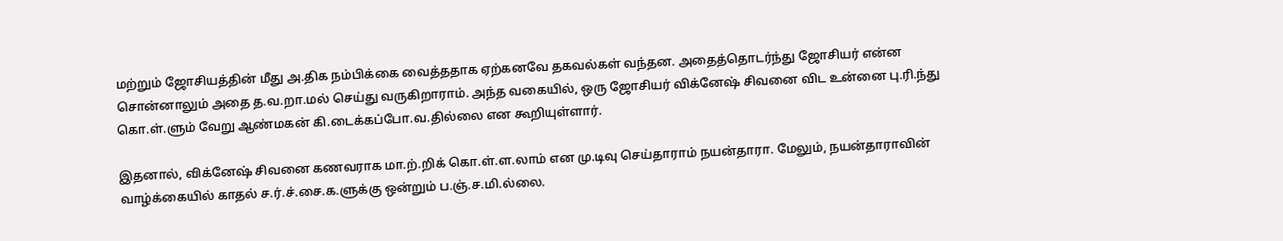மற்றும் ஜோசியத்தின் மீது அ.திக நம்பிக்கை வைத்ததாக ஏற்கனவே தகவல்கள் வந்தன. அதைத்தொடர்ந்து ஜோசியர் என்ன சொன்னாலும் அதை த.வ.றா.மல் செய்து வருகிறாராம். அந்த வகையில், ஒரு ஜோசியர் விக்னேஷ் சிவனை விட உன்னை பு.ரி.ந்து கொ.ள்.ளும் வேறு ஆண்மகன் கி.டைக்கப்போ.வ.தில்லை என கூறியுள்ளார்.

இதனால், விக்னேஷ் சிவனை கணவராக மா.ற்.றிக் கொ.ள்.ள.லாம் என மு.டிவு செய்தாராம் நயன்தாரா. மேலும், நயன்தாராவின் வாழ்க்கையில் காதல் ச.ர்.ச்.சை.க.ளுக்கு ஒன்றும் ப.ஞ்.ச.மி.ல்லை.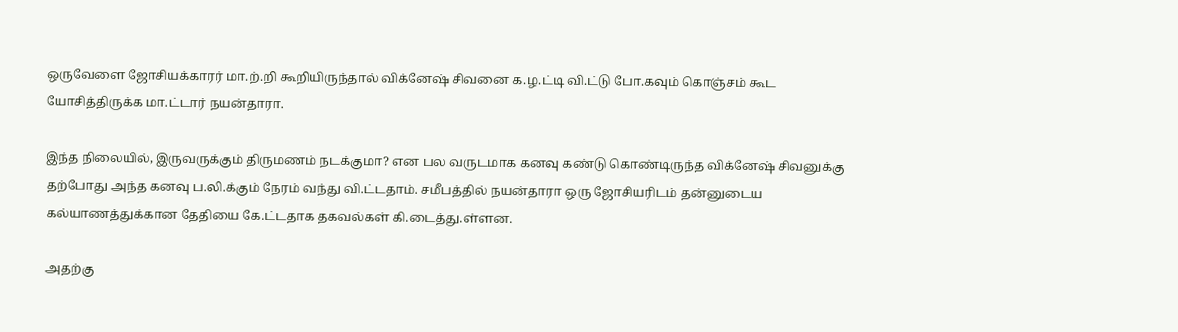ஒருவேளை ஜோசியக்காரர் மா.ற்.றி கூறியிருந்தால் விக்னேஷ் சிவனை க.ழ.ட்டி வி.ட்டு போ.கவும் கொஞ்சம் கூட யோசித்திருக்க மா.ட்டார் நயன்தாரா.

இந்த நிலையில், இருவருக்கும் திருமணம் நடக்குமா? என பல வருடமாக கனவு கண்டு கொண்டிருந்த விக்னேஷ் சிவனுக்கு தற்போது அந்த கனவு ப.லி.க்கும் நேரம் வந்து வி.ட்டதாம். சமீபத்தில் நயன்தாரா ஒரு ஜோசியரிடம் தன்னுடைய கல்யாணத்துக்கான தேதியை கே.ட்டதாக தகவல்கள் கி.டைத்து.ள்ளன.

அதற்கு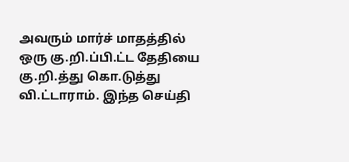அவரும் மார்ச் மாதத்தில் ஒரு கு.றி.ப்பி.ட்ட தேதியை கு.றி.த்து கொ.டுத்து வி.ட்டாராம். இந்த செய்தி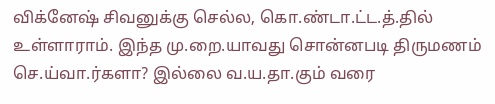விக்னேஷ் சிவனுக்கு செல்ல, கொ.ண்டா.ட்ட.த்.தில் உள்ளாராம். இந்த மு.றை.யாவது சொன்னபடி திருமணம் செ.ய்வா.ர்களா? இல்லை வ.ய.தா.கும் வரை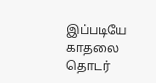இப்படியே காதலை தொடர்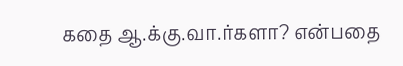கதை ஆ.க்கு.வா.ர்களா? என்பதை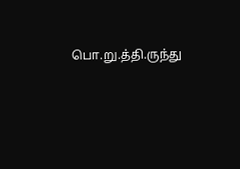பொ.று.த்தி.ருந்து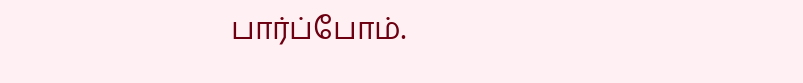பார்ப்போம்.